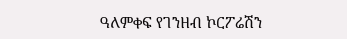ዓለምቀፍ የገንዘብ ኮርፖሬሽን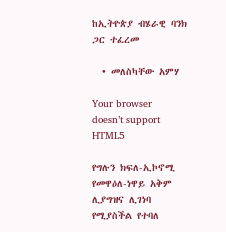ከኢትዮጵያ ብሄራዊ ባንክ ጋር ተፈረመ

  • መለስካቸው አምሃ

Your browser doesn’t support HTML5

የግሉን ክፍለ-ኢኮኖሚ የመዋዕለ-ነዋይ አቅም ሊያግዝና ሊገነባ የሚያስችል የተባለ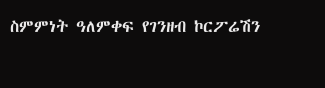ስምምነት ዓለምቀፍ የገንዘብ ኮርፖሬሽን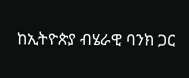ከኢትዮጵያ ብሄራዊ ባንክ ጋር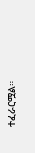ተፈራርሟል።